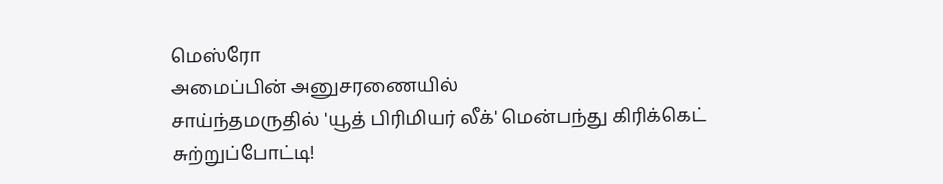மெஸ்ரோ
அமைப்பின் அனுசரணையில்
சாய்ந்தமருதில் 'யூத் பிரிமியர் லீக்' மென்பந்து கிரிக்கெட் சுற்றுப்போட்டி!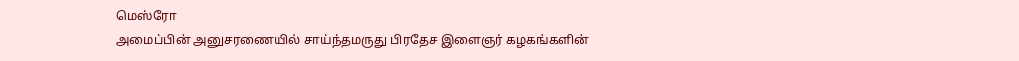மெஸ்ரோ
அமைப்பின் அனுசரணையில் சாய்ந்தமருது பிரதேச இளைஞர் கழகங்களின்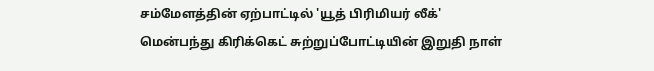சம்மேளத்தின் ஏற்பாட்டில் 'யூத் பிரிமியர் லீக்'
மென்பந்து கிரிக்கெட் சுற்றுப்போட்டியின் இறுதி நாள்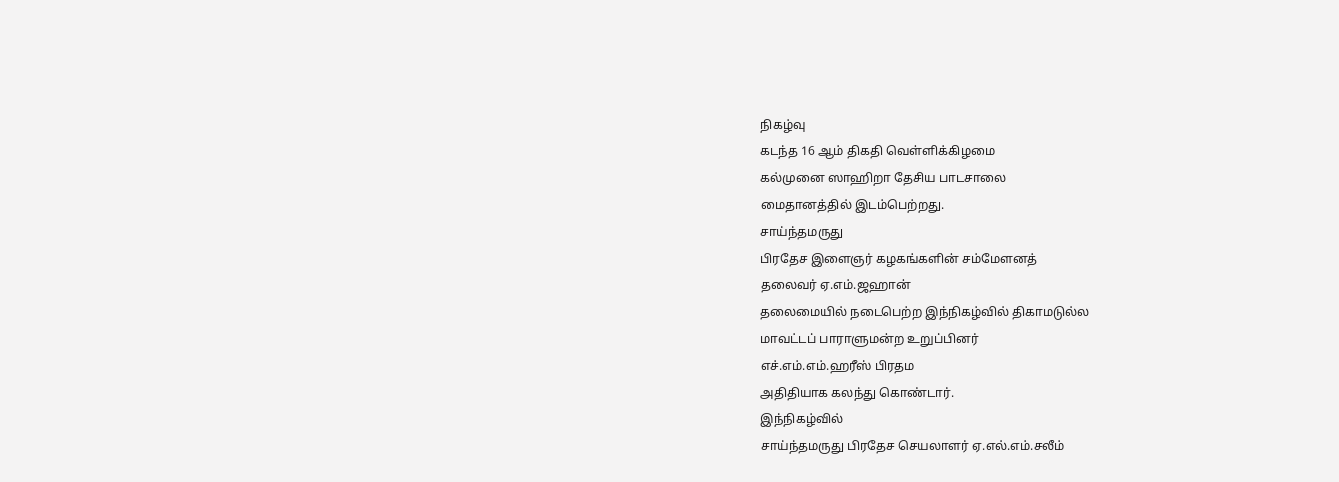நிகழ்வு
கடந்த 16 ஆம் திகதி வெள்ளிக்கிழமை
கல்முனை ஸாஹிறா தேசிய பாடசாலை
மைதானத்தில் இடம்பெற்றது.
சாய்ந்தமருது
பிரதேச இளைஞர் கழகங்களின் சம்மேளனத்
தலைவர் ஏ.எம்.ஜஹான்
தலைமையில் நடைபெற்ற இந்நிகழ்வில் திகாமடுல்ல
மாவட்டப் பாராளுமன்ற உறுப்பினர்
எச்.எம்.எம்.ஹரீஸ் பிரதம
அதிதியாக கலந்து கொண்டார்.
இந்நிகழ்வில்
சாய்ந்தமருது பிரதேச செயலாளர் ஏ.எல்.எம்.சலீம்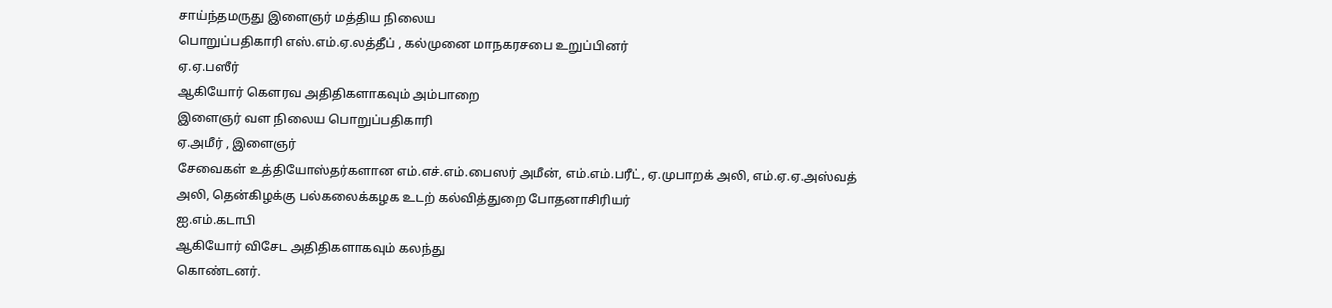சாய்ந்தமருது இளைஞர் மத்திய நிலைய
பொறுப்பதிகாரி எஸ்.எம்.ஏ.லத்தீப் , கல்முனை மாநகரசபை உறுப்பினர்
ஏ.ஏ.பஸீர்
ஆகியோர் கௌரவ அதிதிகளாகவும் அம்பாறை
இளைஞர் வள நிலைய பொறுப்பதிகாரி
ஏ.அமீர் , இளைஞர்
சேவைகள் உத்தியோஸ்தர்களான எம்.எச்.எம்.பைஸர் அமீன், எம்.எம்.பரீட், ஏ.முபாறக் அலி, எம்.ஏ.ஏ.அஸ்வத்
அலி, தென்கிழக்கு பல்கலைக்கழக உடற் கல்வித்துறை போதனாசிரியர்
ஐ.எம்.கடாபி
ஆகியோர் விசேட அதிதிகளாகவும் கலந்து
கொண்டனர்.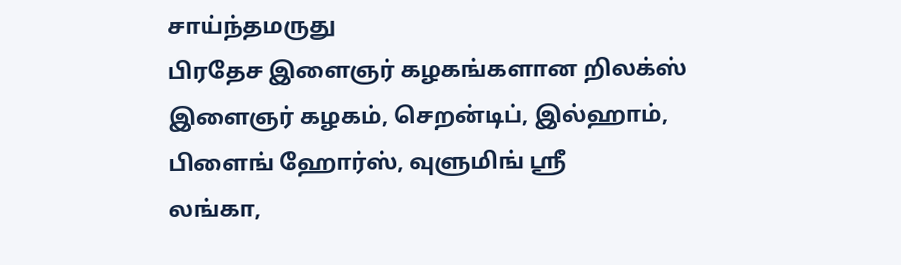சாய்ந்தமருது
பிரதேச இளைஞர் கழகங்களான றிலக்ஸ்
இளைஞர் கழகம், செறன்டிப், இல்ஹாம்,
பிளைங் ஹோர்ஸ், வுளுமிங் ஸ்ரீ
லங்கா,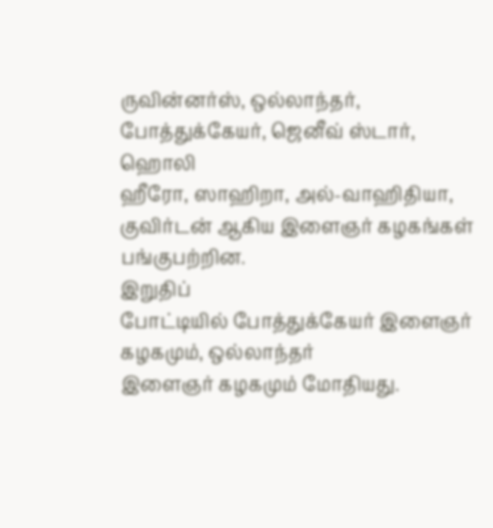ருவின்னர்ஸ், ஒல்லாந்தர், போத்துக்கேயர், ஜெனீவ் ஸ்டார், ஹொலி
ஹீரோ, ஸாஹிறா, அல்-வாஹிதியா,
குவிர்டன் ஆகிய இளைஞர் கழகங்கள்
பங்குபற்றின.
இறுதிப்
போட்டியில் போத்துக்கேயர் இளைஞர் கழகமும், ஒல்லாந்தர்
இளைஞர் கழகமும் மோதியது.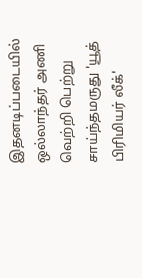இதனடிப்படையில்
ஒல்லாந்தர் அணி வெற்றி பெற்று
சாய்ந்தமருது 'யூத் பிரிமியர் லீக்'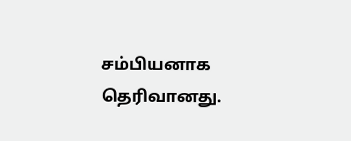சம்பியனாக தெரிவானது.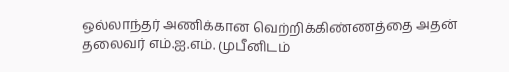ஒல்லாந்தர் அணிக்கான வெற்றிக்கிண்ணத்தை அதன் தலைவர் எம்.ஐ.எம். முபீனிடம்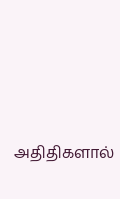அதிதிகளால்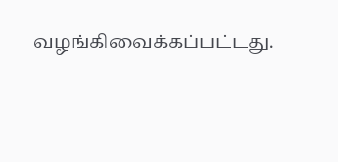வழங்கிவைக்கப்பட்டது.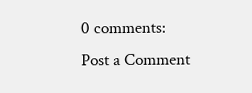0 comments:
Post a Comment